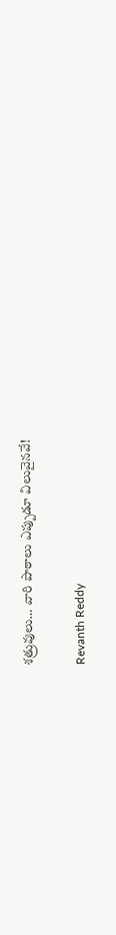శత్రువులు… వారి పాఠాలు ఎప్పుడూ విలువైనవే!

Revanth Reddy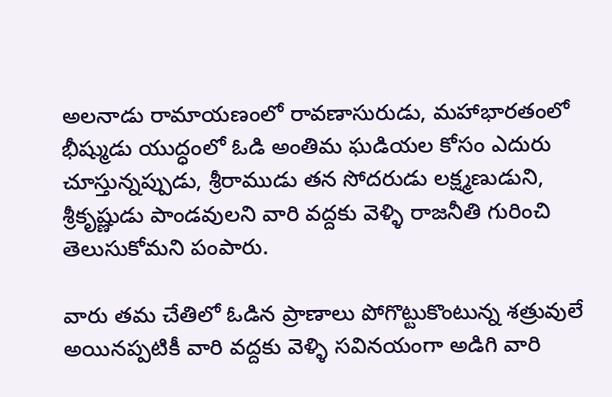అలనాడు రామాయణంలో రావణాసురుడు, మహాభారతంలో భీష్ముడు యుద్ధంలో ఓడి అంతిమ ఘడియల కోసం ఎదురు చూస్తున్నప్పుడు, శ్రీరాముడు తన సోదరుడు లక్ష్మణుడుని, శ్రీకృష్ణుడు పాండవులని వారి వద్దకు వెళ్ళి రాజనీతి గురించి తెలుసుకోమని పంపారు.

వారు తమ చేతిలో ఓడిన ప్రాణాలు పోగొట్టుకొంటున్న శత్రువులే అయినప్పటికీ వారి వద్దకు వెళ్ళి సవినయంగా అడిగి వారి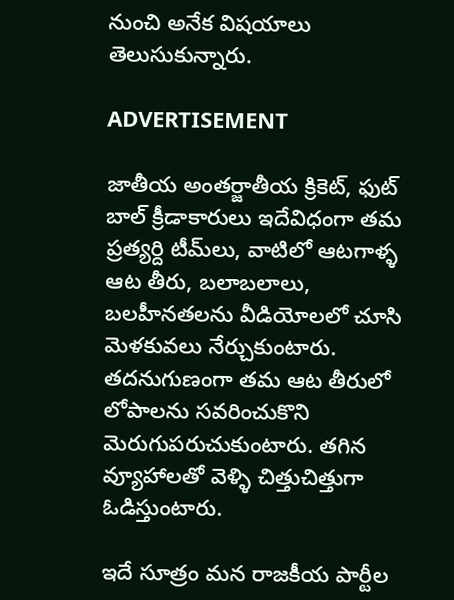నుంచి అనేక విషయాలు తెలుసుకున్నారు.

ADVERTISEMENT

జాతీయ అంతర్జాతీయ క్రికెట్, ఫుట్ బాల్ క్రీడాకారులు ఇదేవిధంగా తమ ప్రత్యర్ది టీమ్‌లు, వాటిలో ఆటగాళ్ళ ఆట తీరు, బలాబలాలు, బలహీనతలను వీడియోలలో చూసి మెళకువలు నేర్చుకుంటారు. తదనుగుణంగా తమ ఆట తీరులో లోపాలను సవరించుకొని మెరుగుపరుచుకుంటారు. తగిన వ్యూహాలతో వెళ్ళి చిత్తుచిత్తుగా ఓడిస్తుంటారు.

ఇదే సూత్రం మన రాజకీయ పార్టీల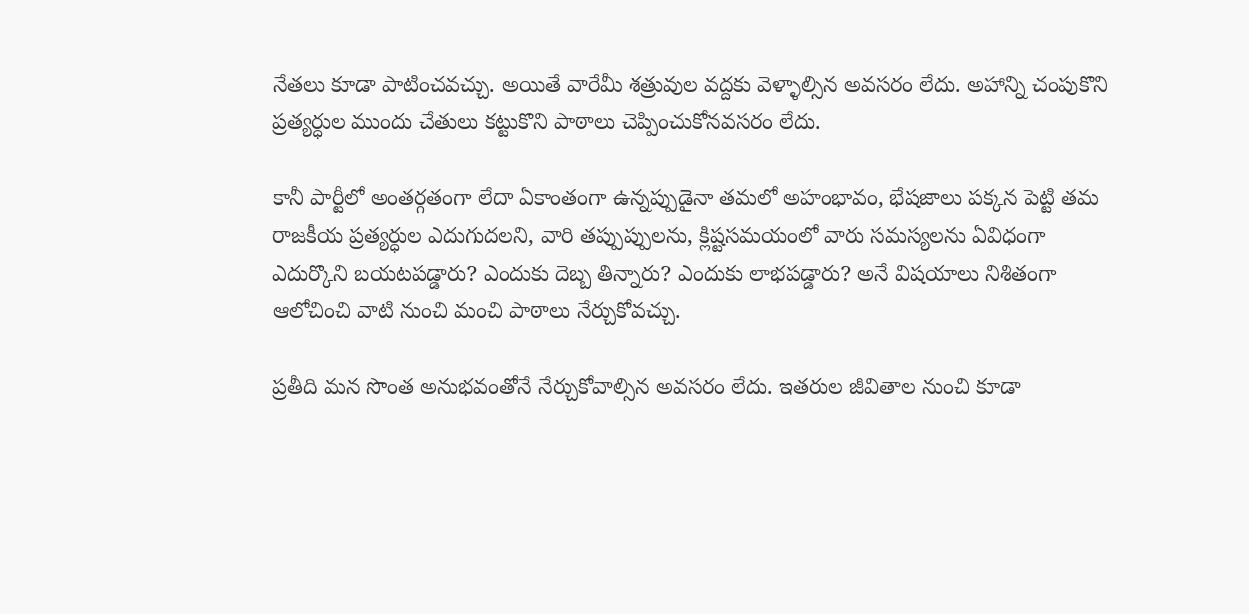నేతలు కూడా పాటించవచ్చు. అయితే వారేమీ శత్రువుల వద్దకు వెళ్ళాల్సిన అవసరం లేదు. అహాన్ని చంపుకొని ప్రత్యర్ధుల ముందు చేతులు కట్టుకొని పాఠాలు చెప్పించుకోనవసరం లేదు.

కానీ పార్టీలో అంతర్గతంగా లేదా ఏకాంతంగా ఉన్నప్పుడైనా తమలో అహంభావం, భేషజాలు పక్కన పెట్టి తమ రాజకీయ ప్రత్యర్ధుల ఎదుగుదలని, వారి తప్పుప్పులను, క్లిష్టసమయంలో వారు సమస్యలను ఏవిధంగా ఎదుర్కొని బయటపడ్డారు? ఎందుకు దెబ్బ తిన్నారు? ఎందుకు లాభపడ్డారు? అనే విషయాలు నిశితంగా ఆలోచించి వాటి నుంచి మంచి పాఠాలు నేర్చుకోవచ్చు.

ప్రతీది మన సొంత అనుభవంతోనే నేర్చుకోవాల్సిన అవసరం లేదు. ఇతరుల జీవితాల నుంచి కూడా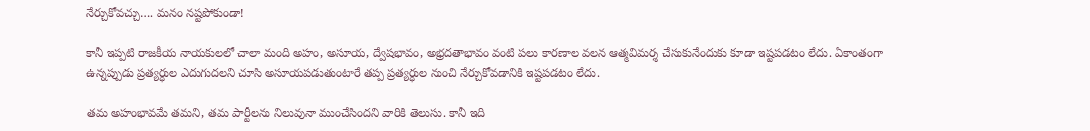నేర్చుకోవచ్చు…. మనం నష్టపోకుండా!

కానీ ఇప్పటి రాజకీయ నాయకులలో చాలా మంది అహం, అసూయ, ద్వేషభావం, అభ్రదతాభావం వంటి పలు కారణాల వలన ఆత్మవిమర్శ చేసుకునేందుకు కూడా ఇష్టపడటం లేదు. ఏకాంతంగా ఉన్నప్పుడు ప్రత్యర్ధుల ఎదుగుదలని చూసి అసూయపడుతుంటారే తప్ప ప్రత్యర్ధుల నుంచి నేర్చుకోవడానికి ఇష్టపడటం లేదు.

తమ అహంభావమే తమని, తమ పార్టీలను నిలువునా ముంచేసిందని వారికి తెలుసు. కానీ ఇది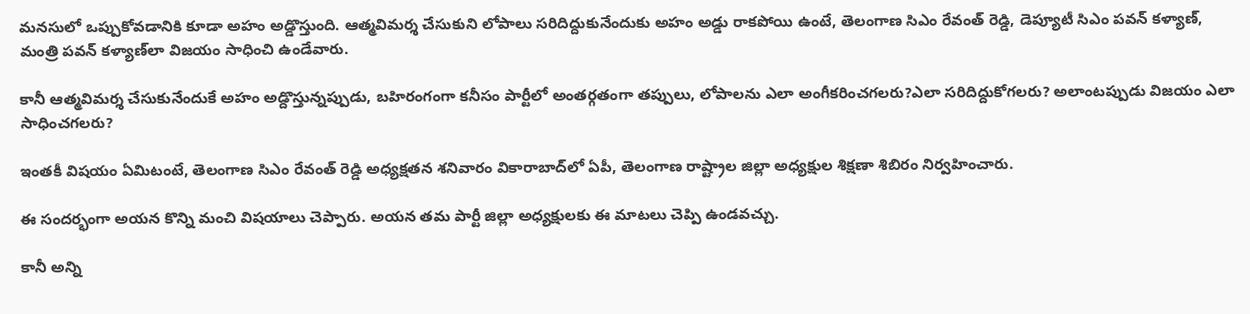మనసులో ఒప్పుకోవడానికి కూడా అహం అడ్డొస్తుంది. ఆత్మవిమర్శ చేసుకుని లోపాలు సరిదిద్దుకునేందుకు అహం అడ్డు రాకపోయి ఉంటే, తెలంగాణ సిఎం రేవంత్‌ రెడ్డి, డెప్యూటీ సిఎం పవన్ కళ్యాణ్‌, మంత్రి పవన్ కళ్యాణ్‌లా విజయం సాధించి ఉండేవారు.

కానీ ఆత్మవిమర్శ చేసుకునేందుకే అహం అడ్దొస్తున్నప్పుడు, బహిరంగంగా కనీసం పార్టీలో అంతర్గతంగా తప్పులు, లోపాలను ఎలా అంగీకరించగలరు?ఎలా సరిదిద్దుకోగలరు? అలాంటప్పుడు విజయం ఎలా సాధించగలరు?

ఇంతకీ విషయం ఏమిటంటే, తెలంగాణ సిఎం రేవంత్‌ రెడ్డి అధ్యక్షతన శనివారం వికారాబాద్‌లో ఏపీ, తెలంగాణ రాష్ట్రాల జిల్లా అధ్యక్షుల శిక్షణా శిబిరం నిర్వహించారు.

ఈ సందర్భంగా అయన కొన్ని మంచి విషయాలు చెప్పారు. అయన తమ పార్టీ జిల్లా అధ్యక్షులకు ఈ మాటలు చెప్పి ఉండవచ్చు.

కానీ అన్ని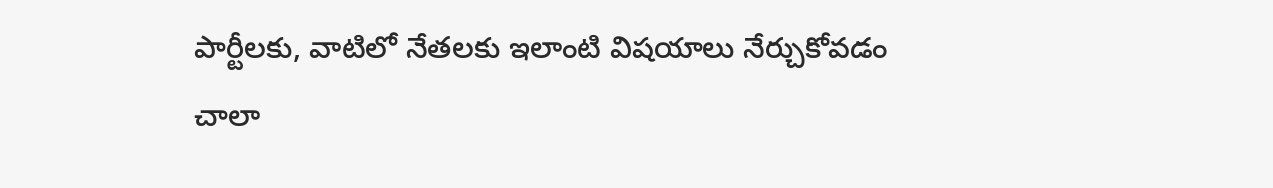పార్టీలకు, వాటిలో నేతలకు ఇలాంటి విషయాలు నేర్చుకోవడం చాలా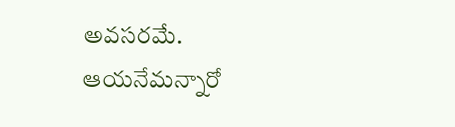అవసరమే. ఆయనేమన్నారో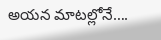అయన మాటల్లోనే….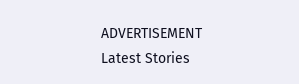ADVERTISEMENT
Latest Stories